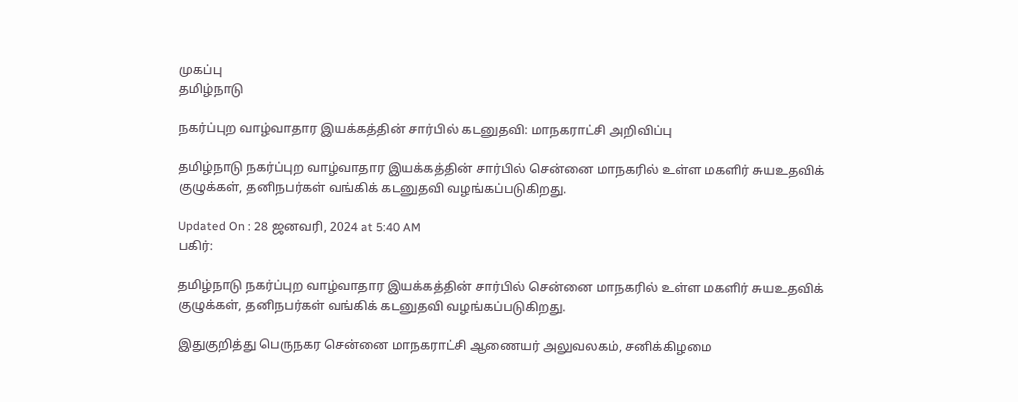முகப்பு
தமிழ்நாடு

நகர்ப்புற வாழ்வாதார இயக்கத்தின் சார்பில் கடனுதவி: மாநகராட்சி அறிவிப்பு

தமிழ்நாடு நகர்ப்புற வாழ்வாதார இயக்கத்தின் சார்பில் சென்னை மாநகரில் உள்ள மகளிர் சுயஉதவிக் குழுக்கள், தனிநபர்கள் வங்கிக் கடனுதவி வழங்கப்படுகிறது.

Updated On : 28 ஜனவரி, 2024 at 5:40 AM
பகிர்:

தமிழ்நாடு நகர்ப்புற வாழ்வாதார இயக்கத்தின் சார்பில் சென்னை மாநகரில் உள்ள மகளிர் சுயஉதவிக் குழுக்கள், தனிநபர்கள் வங்கிக் கடனுதவி வழங்கப்படுகிறது.

இதுகுறித்து பெருநகர சென்னை மாநகராட்சி ஆணையர் அலுவலகம், சனிக்கிழமை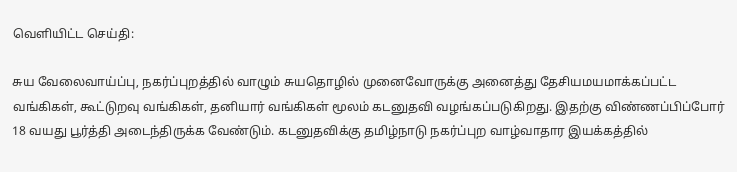வெளியிட்ட செய்தி:

சுய வேலைவாய்ப்பு, நகர்ப்புறத்தில் வாழும் சுயதொழில் முனைவோருக்கு அனைத்து தேசியமயமாக்கப்பட்ட வங்கிகள், கூட்டுறவு வங்கிகள், தனியார் வங்கிகள் மூலம் கடனுதவி வழங்கப்படுகிறது. இதற்கு விண்ணப்பிப்போர் 18 வயது பூர்த்தி அடைந்திருக்க வேண்டும். கடனுதவிக்கு தமிழ்நாடு நகர்ப்புற வாழ்வாதார இயக்கத்தில்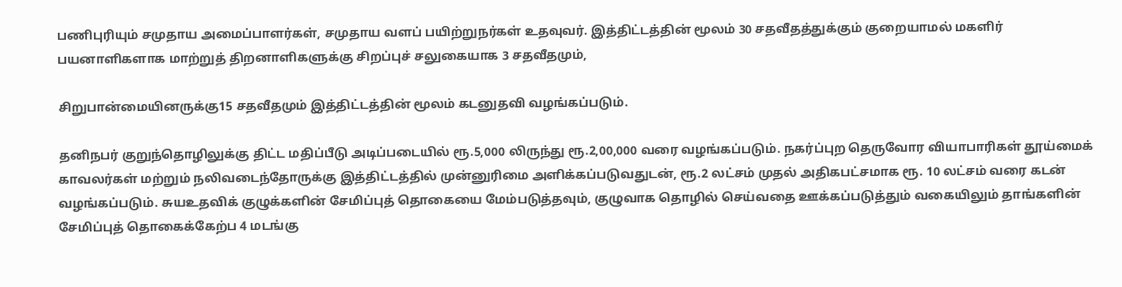பணிபுரியும் சமுதாய அமைப்பாளர்கள், சமுதாய வளப் பயிற்றுநர்கள் உதவுவர். இத்திட்டத்தின் மூலம் 30 சதவீதத்துக்கும் குறையாமல் மகளிர் பயனாளிகளாக மாற்றுத் திறனாளிகளுக்கு சிறப்புச் சலுகையாக 3 சதவீதமும்,

சிறுபான்மையினருக்கு15 சதவீதமும் இத்திட்டத்தின் மூலம் கடனுதவி வழங்கப்படும்.

தனிநபர் குறுந்தொழிலுக்கு திட்ட மதிப்பீடு அடிப்படையில் ரூ.5,000 லிருந்து ரூ.2,00,000 வரை வழங்கப்படும். நகர்ப்புற தெருவோர வியாபாரிகள் தூய்மைக் காவலர்கள் மற்றும் நலிவடைந்தோருக்கு இத்திட்டத்தில் முன்னுரிமை அளிக்கப்படுவதுடன், ரூ.2 லட்சம் முதல் அதிகபட்சமாக ரூ. 10 லட்சம் வரை கடன் வழங்கப்படும். சுயஉதவிக் குழுக்களின் சேமிப்புத் தொகையை மேம்படுத்தவும், குழுவாக தொழில் செய்வதை ஊக்கப்படுத்தும் வகையிலும் தாங்களின் சேமிப்புத் தொகைக்கேற்ப 4 மடங்கு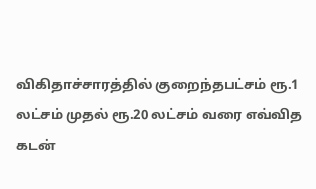விகிதாச்சாரத்தில் குறைந்தபட்சம் ரூ.1 லட்சம் முதல் ரூ.20 லட்சம் வரை எவ்வித கடன்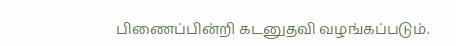பிணைப்பின்றி கடனுதவி வழங்கப்படும்.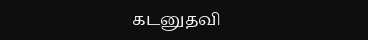கடனுதவி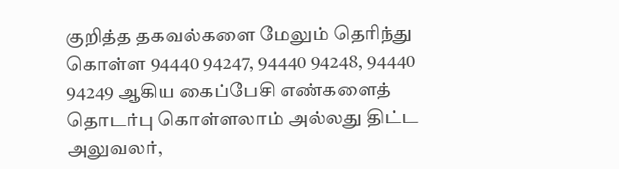குறித்த தகவல்களை மேலும் தெரிந்து கொள்ள 94440 94247, 94440 94248, 94440 94249 ஆகிய கைப்பேசி எண்களைத் தொடர்பு கொள்ளலாம் அல்லது திட்ட அலுவலர்,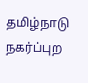தமிழ்நாடு நகர்ப்புற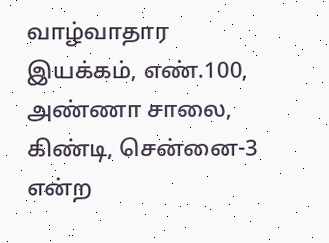வாழ்வாதார இயக்கம், எண்.100, அண்ணா சாலை, கிண்டி, சென்னை-3 என்ற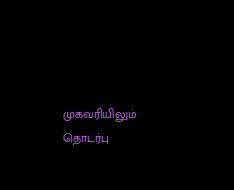முகவரியிலும் தொடர்பு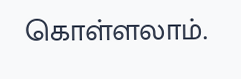கொள்ளலாம்.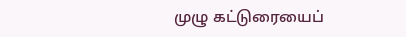முழு கட்டுரையைப்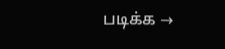படிக்க →